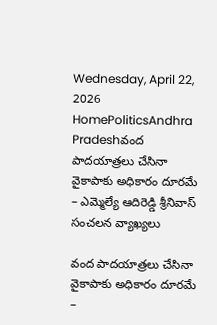Wednesday, April 22, 2026
HomePoliticsAndhra Pradeshవంద పాదయాత్రలు చేసినా వైకాపాకు అధికారం దూరమే – ఎమ్మెల్యే ఆదిరెడ్డి శ్రీనివాస్ సంచలన వ్యాఖ్యలు

వంద పాదయాత్రలు చేసినా వైకాపాకు అధికారం దూరమే –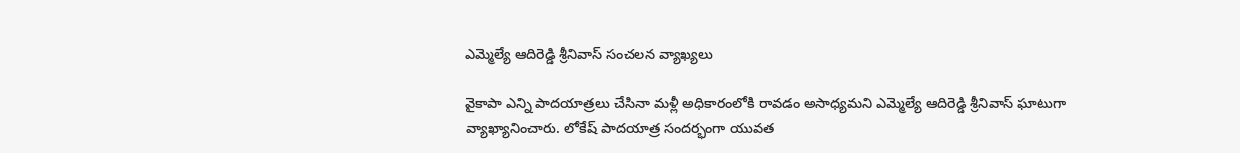ఎమ్మెల్యే ఆదిరెడ్డి శ్రీనివాస్ సంచలన వ్యాఖ్యలు

వైకాపా ఎన్ని పాదయాత్రలు చేసినా మళ్లీ అధికారంలోకి రావడం అసాధ్యమని ఎమ్మెల్యే ఆదిరెడ్డి శ్రీనివాస్ ఘాటుగా వ్యాఖ్యానించారు. లోకేష్ పాదయాత్ర సందర్భంగా యువత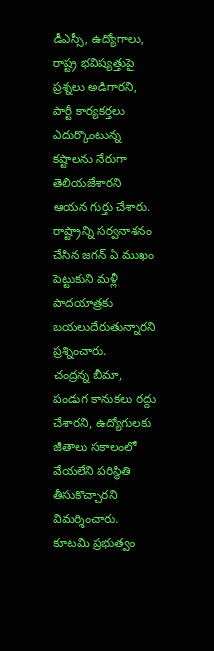డీఎస్సీ, ఉద్యోగాలు, రాష్ట్ర భవిష్యత్తుపై ప్రశ్నలు అడిగారని, పార్టీ కార్యకర్తలు ఎదుర్కొంటున్న కష్టాలను నేరుగా తెలియజేశారని ఆయన గుర్తు చేశారు. రాష్ట్రాన్ని సర్వనాశనం చేసిన జగన్ ఏ ముఖం పెట్టుకుని మళ్లీ పాదయాత్రకు బయలుదేరుతున్నారని ప్రశ్నించారు.
చంద్రన్న బీమా, పండుగ కానుకలు రద్దు చేశారని, ఉద్యోగులకు జీతాలు సకాలంలో వేయలేని పరిస్థితి తీసుకొచ్చారని విమర్శించారు. కూటమి ప్రభుత్వం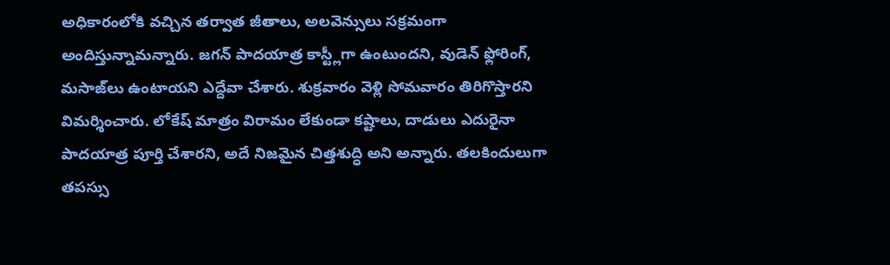అధికారంలోకి వచ్చిన తర్వాత జీతాలు, అలవెన్సులు సక్రమంగా అందిస్తున్నామన్నారు. జగన్ పాదయాత్ర కాస్ట్లీగా ఉంటుందని, వుడెన్ ఫ్లోరింగ్, మసాజ్‌లు ఉంటాయని ఎద్దేవా చేశారు. శుక్రవారం వెళ్లి సోమవారం తిరిగొస్తారని విమర్శించారు. లోకేష్ మాత్రం విరామం లేకుండా కష్టాలు, దాడులు ఎదురైనా పాదయాత్ర పూర్తి చేశారని, అదే నిజమైన చిత్తశుద్ధి అని అన్నారు. తలకిందులుగా తపస్సు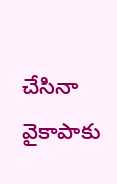చేసినా వైకాపాకు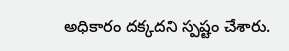అధికారం దక్కదని స్పష్టం చేశారు.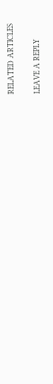RELATED ARTICLES

LEAVE A REPLY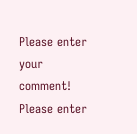Please enter your comment!
Please enter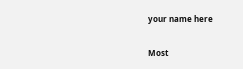your name here

Most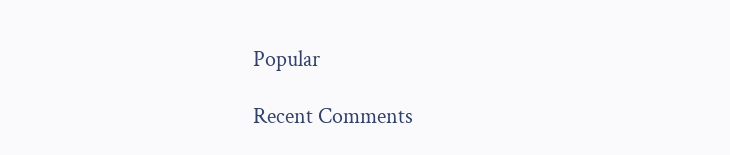Popular

Recent Comments